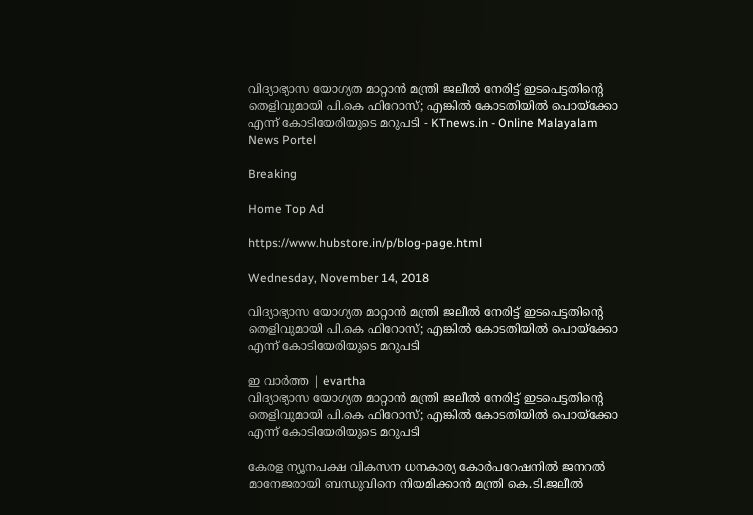വിദ്യാഭ്യാസ യോഗ്യത മാറ്റാന്‍ മന്ത്രി ജലീല്‍ നേരിട്ട് ഇടപെട്ടതിന്റെ തെളിവുമായി പി.കെ ഫിറോസ്; എങ്കില്‍ കോടതിയില്‍ പൊയ്‌ക്കോ എന്ന് കോടിയേരിയുടെ മറുപടി - KTnews.in - Online Malayalam News Portel

Breaking

Home Top Ad

https://www.hubstore.in/p/blog-page.html

Wednesday, November 14, 2018

വിദ്യാഭ്യാസ യോഗ്യത മാറ്റാന്‍ മന്ത്രി ജലീല്‍ നേരിട്ട് ഇടപെട്ടതിന്റെ തെളിവുമായി പി.കെ ഫിറോസ്; എങ്കില്‍ കോടതിയില്‍ പൊയ്‌ക്കോ എന്ന് കോടിയേരിയുടെ മറുപടി

ഇ വാർത്ത | evartha
വിദ്യാഭ്യാസ യോഗ്യത മാറ്റാന്‍ മന്ത്രി ജലീല്‍ നേരിട്ട് ഇടപെട്ടതിന്റെ തെളിവുമായി പി.കെ ഫിറോസ്; എങ്കില്‍ കോടതിയില്‍ പൊയ്‌ക്കോ എന്ന് കോടിയേരിയുടെ മറുപടി

കേരള ന്യൂനപക്ഷ വികസന ധനകാര്യ കോര്‍പറേഷനില്‍ ജനറല്‍ മാനേജരായി ബന്ധുവിനെ നിയമിക്കാന്‍ മന്ത്രി കെ.ടി.ജലീല്‍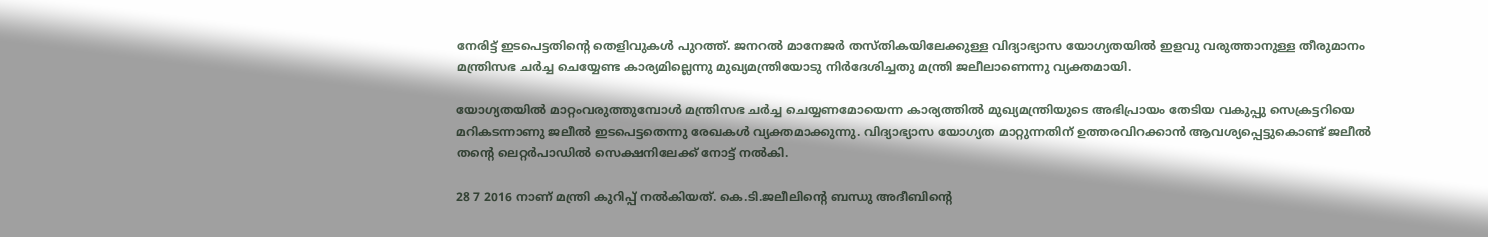നേരിട്ട് ഇടപെട്ടതിന്റെ തെളിവുകള്‍ പുറത്ത്. ജനറല്‍ മാനേജര്‍ തസ്തികയിലേക്കുള്ള വിദ്യാഭ്യാസ യോഗ്യതയില്‍ ഇളവു വരുത്താനുള്ള തീരുമാനം മന്ത്രിസഭ ചര്‍ച്ച ചെയ്യേണ്ട കാര്യമില്ലെന്നു മുഖ്യമന്ത്രിയോടു നിര്‍ദേശിച്ചതു മന്ത്രി ജലീലാണെന്നു വ്യക്തമായി.

യോഗ്യതയില്‍ മാറ്റംവരുത്തുമ്പോള്‍ മന്ത്രിസഭ ചര്‍ച്ച ചെയ്യണമോയെന്ന കാര്യത്തില്‍ മുഖ്യമന്ത്രിയുടെ അഭിപ്രായം തേടിയ വകുപ്പു സെക്രട്ടറിയെ മറികടന്നാണു ജലീല്‍ ഇടപെട്ടതെന്നു രേഖകള്‍ വ്യക്തമാക്കുന്നു. വിദ്യാഭ്യാസ യോഗ്യത മാറ്റുന്നതിന് ഉത്തരവിറക്കാന്‍ ആവശ്യപ്പെട്ടുകൊണ്ട് ജലീല്‍ തന്റെ ലെറ്റര്‍പാഡില്‍ സെക്ഷനിലേക്ക് നോട്ട് നല്‍കി.

28 7 2016 നാണ് മന്ത്രി കുറിപ്പ് നല്‍കിയത്. കെ.ടി.ജലീലിന്റെ ബന്ധു അദീബിന്റെ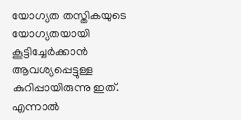യോഗ്യത തസ്തികയുടെ യോഗ്യതയായി കൂട്ടിച്ചേര്‍ക്കാന്‍ ആവശ്യപ്പെട്ടുള്ള കുറിപ്പായിരുന്നു ഇത്. എന്നാല്‍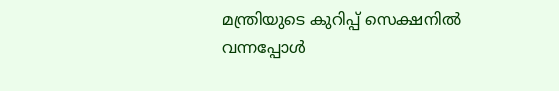മന്ത്രിയുടെ കുറിപ്പ് സെക്ഷനില്‍ വന്നപ്പോള്‍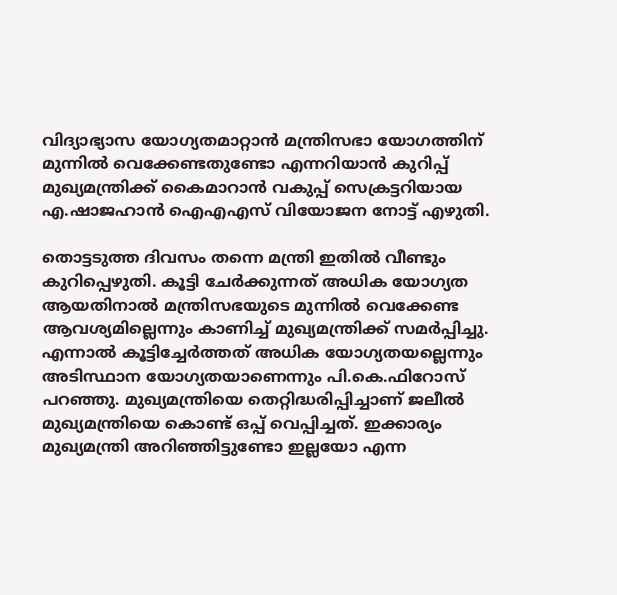വിദ്യാഭ്യാസ യോഗ്യതമാറ്റാന്‍ മന്ത്രിസഭാ യോഗത്തിന് മുന്നില്‍ വെക്കേണ്ടതുണ്ടോ എന്നറിയാന്‍ കുറിപ്പ് മുഖ്യമന്ത്രിക്ക് കൈമാറാന്‍ വകുപ്പ് സെക്രട്ടറിയായ എ.ഷാജഹാന്‍ ഐഎഎസ് വിയോജന നോട്ട് എഴുതി.

തൊട്ടടുത്ത ദിവസം തന്നെ മന്ത്രി ഇതില്‍ വീണ്ടും കുറിപ്പെഴുതി. കൂട്ടി ചേര്‍ക്കുന്നത് അധിക യോഗ്യത ആയതിനാല്‍ മന്ത്രിസഭയുടെ മുന്നില്‍ വെക്കേണ്ട ആവശ്യമില്ലെന്നും കാണിച്ച് മുഖ്യമന്ത്രിക്ക് സമര്‍പ്പിച്ചു. എന്നാല്‍ കൂട്ടിച്ചേര്‍ത്തത് അധിക യോഗ്യതയല്ലെന്നും അടിസ്ഥാന യോഗ്യതയാണെന്നും പി.കെ.ഫിറോസ് പറഞ്ഞു. മുഖ്യമന്ത്രിയെ തെറ്റിദ്ധരിപ്പിച്ചാണ് ജലീല്‍ മുഖ്യമന്ത്രിയെ കൊണ്ട് ഒപ്പ് വെപ്പിച്ചത്. ഇക്കാര്യം മുഖ്യമന്ത്രി അറിഞ്ഞിട്ടുണ്ടോ ഇല്ലയോ എന്ന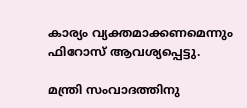കാര്യം വ്യക്തമാക്കണമെന്നും ഫിറോസ് ആവശ്യപ്പെട്ടു.

മന്ത്രി സംവാദത്തിനു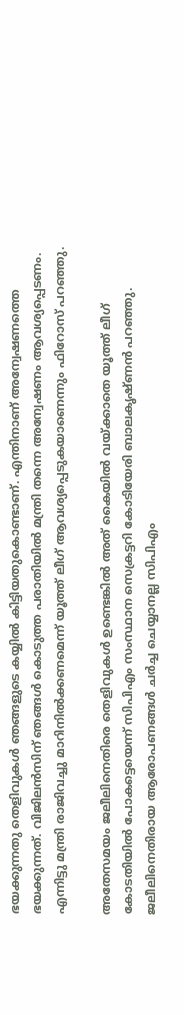ഭയക്കുന്നതു തെളിവുകള്‍ ഞങ്ങളുടെ കയ്യില്‍ കിട്ടിയതുകൊണ്ടാണ്. എന്തിനാണ് അന്വേഷണത്തെ ഭയക്കുന്നത്. വിജിലന്‍സിന് ഞങ്ങള്‍ കൊടുത്ത പരാതിയില്‍ മന്ത്രി തന്നെ അന്വേഷണം ആവശ്യപ്പെടണം. എന്നിട്ടു മന്ത്രി രാജിവച്ചു മാറിനില്‍ക്കണമെന്ന് യൂത്ത് ലീഗ് ആവശ്യപ്പെടുകയാണെന്നും ഫിറോസ് പറഞ്ഞു.

അതേസമയം ജലീലിനെതിരെ തെളിവുകള്‍ ഉണ്ടെങ്കില്‍ അത് കൈയില്‍ വയ്ക്കാതെ യൂത്ത് ലീഗ് കോടതിയില്‍ പോകട്ടെയെന്ന് സിപിഎം സംസ്ഥാന സെക്രട്ടറി കോടിയേരി ബാലകൃഷ്ണന്‍ പറഞ്ഞു. ജലീലിനെതിരായ ആരോപണങ്ങള്‍ ചര്‍ച്ച ചെയ്യാനല്ല സിപിഎം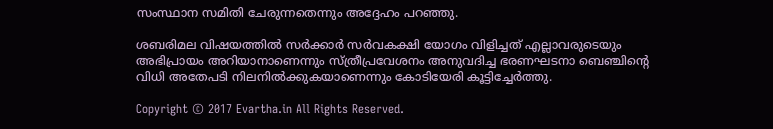സംസ്ഥാന സമിതി ചേരുന്നതെന്നും അദ്ദേഹം പറഞ്ഞു.

ശബരിമല വിഷയത്തില്‍ സര്‍ക്കാര്‍ സര്‍വകക്ഷി യോഗം വിളിച്ചത് എല്ലാവരുടെയും അഭിപ്രായം അറിയാനാണെന്നും സ്ത്രീപ്രവേശനം അനുവദിച്ച ഭരണഘടനാ ബെഞ്ചിന്റെ വിധി അതേപടി നിലനില്‍ക്കുകയാണെന്നും കോടിയേരി കൂട്ടിച്ചേര്‍ത്തു.

Copyright © 2017 Evartha.in All Rights Reserved.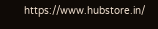https://www.hubstore.in/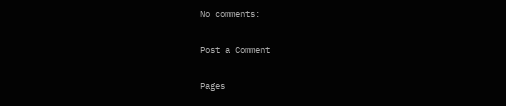No comments:

Post a Comment

Pages